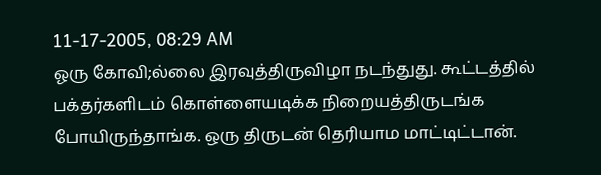11-17-2005, 08:29 AM
ஓரு கோவி;ல்லை இரவுத்திருவிழா நடந்துது. கூட்டத்தில் பக்தர்களிடம் கொள்ளையடிக்க நிறையத்திருடங்க போயிருந்தாங்க. ஒரு திருடன் தெரியாம மாட்டிட்டான்.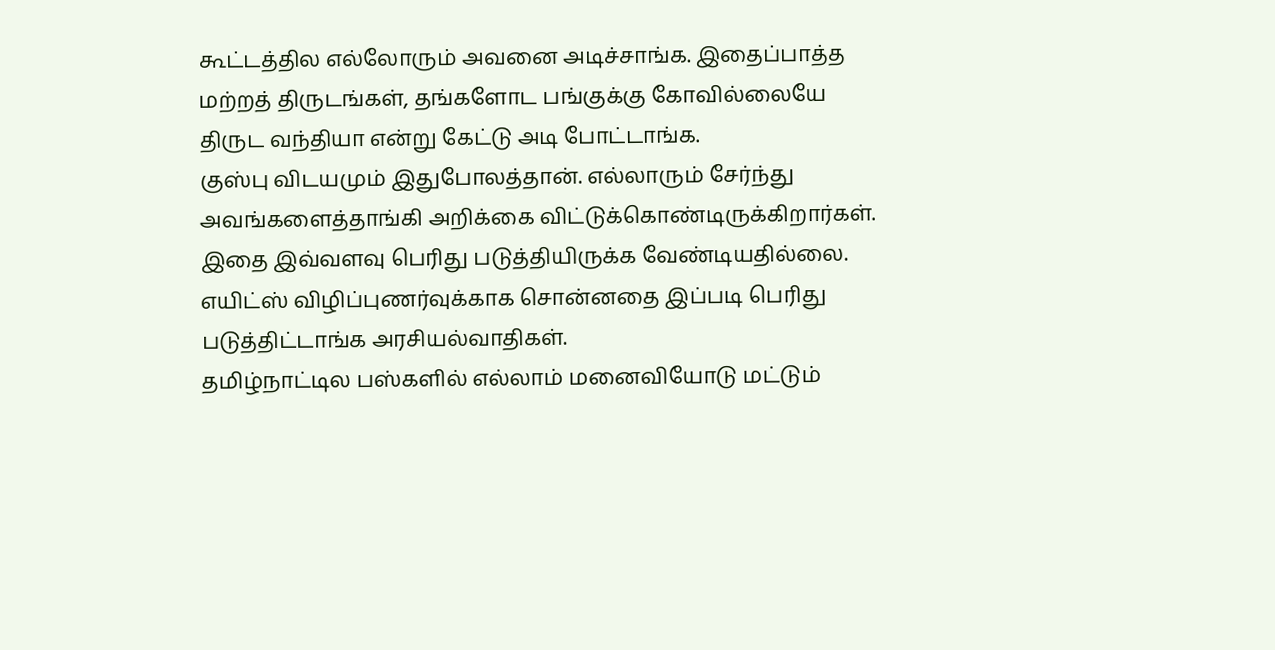கூட்டத்தில எல்லோரும் அவனை அடிச்சாங்க. இதைப்பாத்த மற்றத் திருடங்கள், தங்களோட பங்குக்கு கோவில்லையே திருட வந்தியா என்று கேட்டு அடி போட்டாங்க.
குஸ்பு விடயமும் இதுபோலத்தான். எல்லாரும் சேர்ந்து அவங்களைத்தாங்கி அறிக்கை விட்டுக்கொண்டிருக்கிறார்கள். இதை இவ்வளவு பெரிது படுத்தியிருக்க வேண்டியதில்லை. எயிட்ஸ் விழிப்புணர்வுக்காக சொன்னதை இப்படி பெரிது படுத்திட்டாங்க அரசியல்வாதிகள்.
தமிழ்நாட்டில பஸ்களில் எல்லாம் மனைவியோடு மட்டும்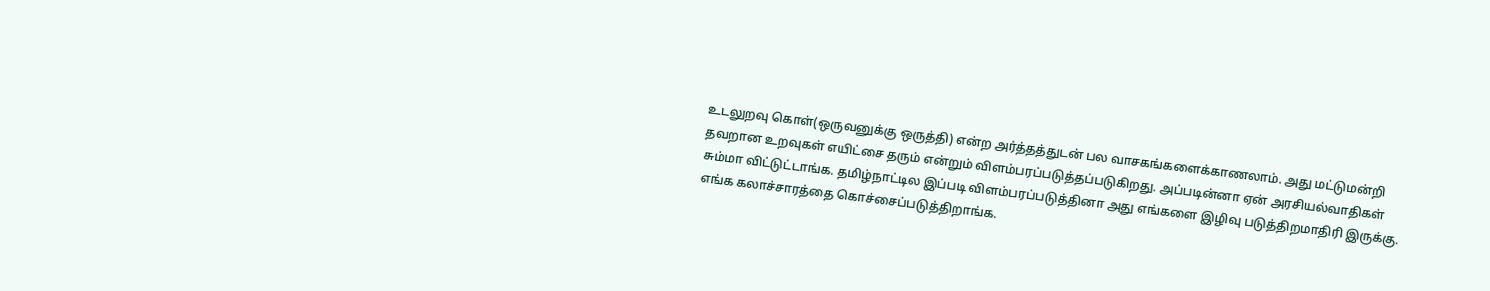உடலுறவு கொள்(ஒருவனுக்கு ஒருத்தி) என்ற அர்த்தத்துடன் பல வாசகங்களைக்காணலாம். அது மட்டுமன்றி தவறான உறவுகள் எயிட்சை தரும் என்றும் விளம்பரப்படுத்தப்படுகிறது. அப்படின்னா ஏன் அரசியல்வாதிகள் சும்மா விட்டுட்டாங்க. தமிழ்நாட்டில இப்படி விளம்பரப்படுத்தினா அது எங்களை இழிவு படுத்திறமாதிரி இருக்கு. எங்க கலாச்சாரத்தை கொச்சைப்படுத்திறாங்க.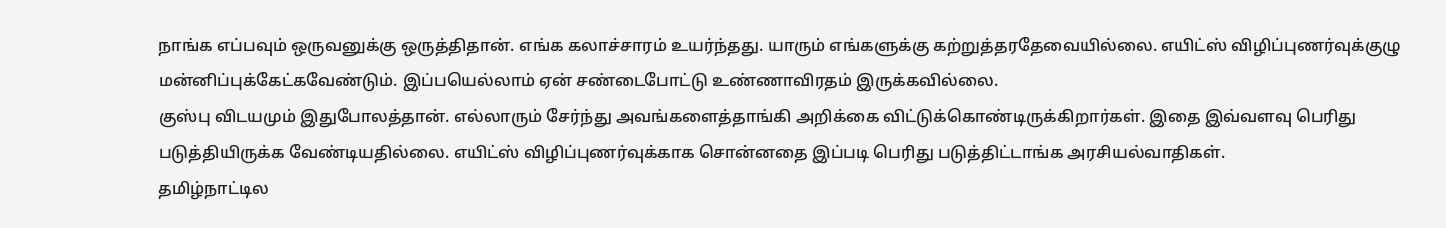நாங்க எப்பவும் ஒருவனுக்கு ஒருத்திதான். எங்க கலாச்சாரம் உயர்ந்தது. யாரும் எங்களுக்கு கற்றுத்தரதேவையில்லை. எயிட்ஸ் விழிப்புணர்வுக்குழு மன்னிப்புக்கேட்கவேண்டும். இப்பயெல்லாம் ஏன் சண்டைபோட்டு உண்ணாவிரதம் இருக்கவில்லை.
குஸ்பு விடயமும் இதுபோலத்தான். எல்லாரும் சேர்ந்து அவங்களைத்தாங்கி அறிக்கை விட்டுக்கொண்டிருக்கிறார்கள். இதை இவ்வளவு பெரிது படுத்தியிருக்க வேண்டியதில்லை. எயிட்ஸ் விழிப்புணர்வுக்காக சொன்னதை இப்படி பெரிது படுத்திட்டாங்க அரசியல்வாதிகள்.
தமிழ்நாட்டில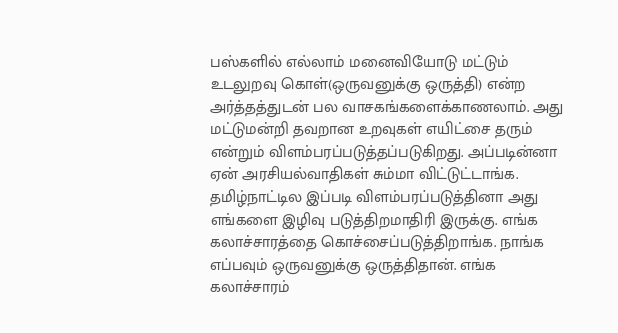பஸ்களில் எல்லாம் மனைவியோடு மட்டும் உடலுறவு கொள்(ஒருவனுக்கு ஒருத்தி) என்ற அர்த்தத்துடன் பல வாசகங்களைக்காணலாம். அது மட்டுமன்றி தவறான உறவுகள் எயிட்சை தரும் என்றும் விளம்பரப்படுத்தப்படுகிறது. அப்படின்னா ஏன் அரசியல்வாதிகள் சும்மா விட்டுட்டாங்க. தமிழ்நாட்டில இப்படி விளம்பரப்படுத்தினா அது எங்களை இழிவு படுத்திறமாதிரி இருக்கு. எங்க கலாச்சாரத்தை கொச்சைப்படுத்திறாங்க. நாங்க எப்பவும் ஒருவனுக்கு ஒருத்திதான். எங்க கலாச்சாரம்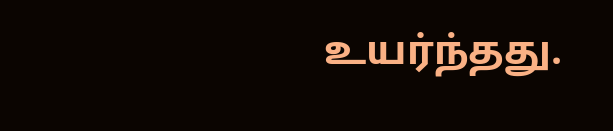உயர்ந்தது.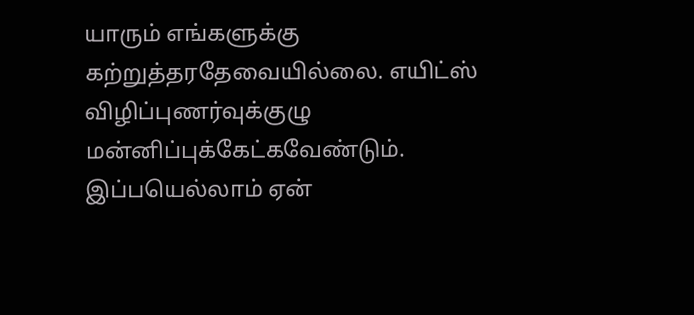யாரும் எங்களுக்கு கற்றுத்தரதேவையில்லை. எயிட்ஸ் விழிப்புணர்வுக்குழு மன்னிப்புக்கேட்கவேண்டும். இப்பயெல்லாம் ஏன்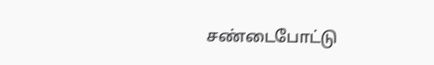சண்டைபோட்டு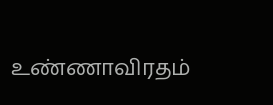உண்ணாவிரதம்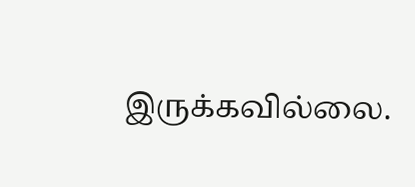இருக்கவில்லை.